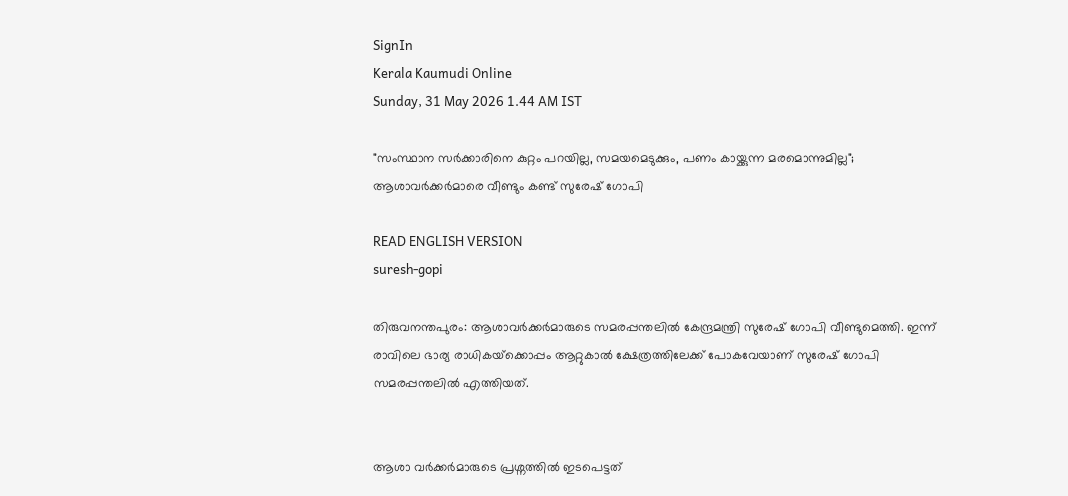SignIn
Kerala Kaumudi Online
Sunday, 31 May 2026 1.44 AM IST

"സംസ്ഥാന സർക്കാരിനെ കുറ്റം പറയില്ല, സമയമെടുക്കും, പണം കായ്ക്കുന്ന മരമൊന്നുമില്ല"; ആശാവർക്കർമാരെ വീണ്ടും കണ്ട് സുരേഷ് ഗോപി

READ ENGLISH VERSION
suresh-gopi

തിരുവനന്തപുരം: ആശാവർക്കർമാരുടെ സമരപ്പന്തലിൽ കേന്ദ്രമന്ത്രി സുരേഷ് ഗോപി വീണ്ടുമെത്തി. ഇന്ന് രാവിലെ ഭാര്യ രാധികയ്‌ക്കൊപ്പം ആറ്റുകാൽ ക്ഷേത്രത്തിലേക്ക് പോകവേയാണ് സുരേഷ് ഗോപി സമരപ്പന്തലിൽ എത്തിയത്.


ആശാ വർക്കർമാരുടെ പ്രശ്നത്തിൽ ഇടപെട്ടത്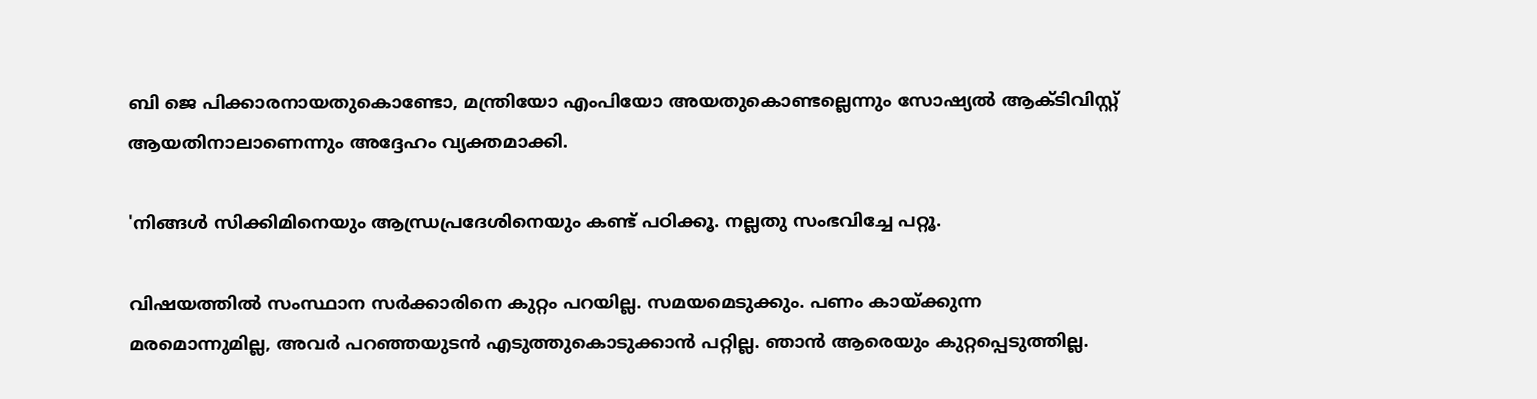ബി ജെ പിക്കാരനായതുകൊണ്ടോ, മന്ത്രിയോ എംപിയോ അയതുകൊണ്ടല്ലെന്നും സോഷ്യൽ ആക്ടിവിസ്റ്റ് ആയതിനാലാണെന്നും അദ്ദേഹം വ്യക്തമാക്കി.

'നിങ്ങൾ സിക്കിമിനെയും ആന്ധ്രപ്രദേശിനെയും കണ്ട് പഠിക്കൂ. നല്ലതു സംഭവിച്ചേ പറ്റൂ.

വിഷയത്തിൽ സംസ്ഥാന സർക്കാരിനെ കുറ്റം പറയില്ല. സമയമെടുക്കും. പണം കായ്ക്കുന്ന മരമൊന്നുമില്ല, അവർ പറഞ്ഞയുടൻ എടുത്തുകൊടുക്കാൻ പറ്റില്ല. ഞാൻ ആരെയും കുറ്റപ്പെടുത്തില്ല.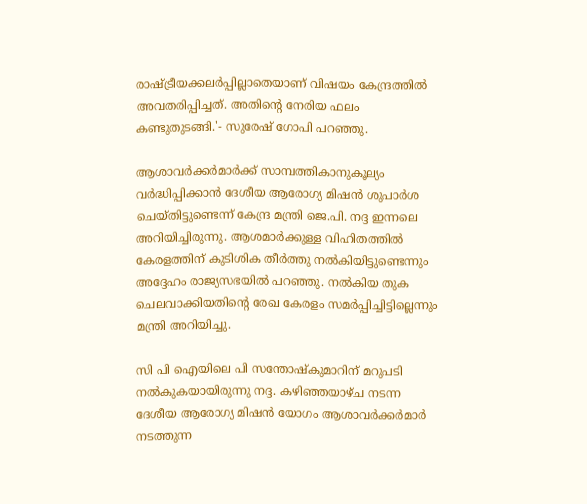രാഷ്ട്രീയക്കലർപ്പില്ലാതെയാണ് വിഷയം കേന്ദ്രത്തിൽ അവതരിപ്പിച്ചത്. അതിന്റെ നേരിയ ഫലം കണ്ടുതുടങ്ങി.'- സുരേഷ് ഗോപി പറഞ്ഞു.

ആശാവർക്കർമാർക്ക് സാമ്പത്തികാനുകൂല്യം വർദ്ധിപ്പിക്കാൻ ദേശീയ ആരോഗ്യ മിഷൻ ശുപാർശ ചെയ്തിട്ടുണ്ടെന്ന് കേന്ദ്ര മന്ത്രി ജെ.പി. നദ്ദ ഇന്നലെ അറിയിച്ചിരുന്നു. ആശമാർക്കുള്ള വിഹിതത്തിൽ കേരളത്തിന് കുടിശിക തീർത്തു നൽകിയിട്ടുണ്ടെന്നും അദ്ദേഹം രാജ്യസഭയിൽ പറഞ്ഞു. നൽകിയ തുക ചെലവാക്കിയതിന്റെ രേഖ കേരളം സമർപ്പിച്ചിട്ടില്ലെന്നും മന്ത്രി അറിയിച്ചു.

സി പി ഐയിലെ പി സന്തോഷ്‌കുമാറിന് മറുപടി നൽകുകയായിരുന്നു നദ്ദ. കഴിഞ്ഞയാഴ്‌ച നടന്ന ദേശീയ ആരോഗ്യ മിഷൻ യോഗം ആശാവർക്കർമാർ നടത്തുന്ന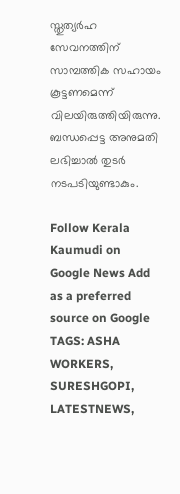സ്തുത്യർഹ സേവനത്തിന് സാമ്പത്തിക സഹായം കൂട്ടണമെന്ന് വിലയിരുത്തിയിരുന്നു. ബന്ധപ്പെട്ട അനുമതി ലഭിച്ചാൽ തുടർ നടപടിയുണ്ടാകും.

Follow Kerala Kaumudi on Google News Add as a preferred source on Google
TAGS: ASHA WORKERS, SURESHGOPI, LATESTNEWS,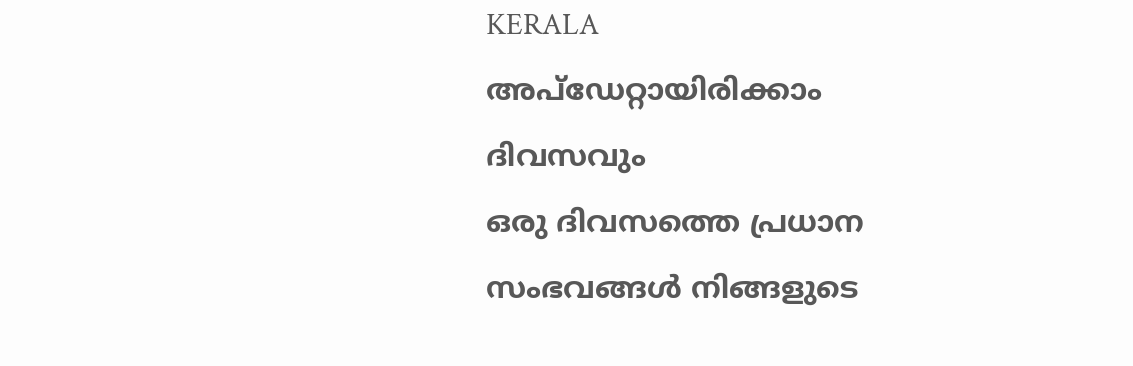KERALA
അപ്ഡേറ്റായിരിക്കാം ദിവസവും
ഒരു ദിവസത്തെ പ്രധാന സംഭവങ്ങൾ നിങ്ങളുടെ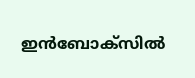ഇൻബോക്സിൽ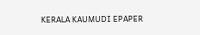KERALA KAUMUDI EPAPER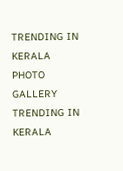TRENDING IN KERALA
PHOTO GALLERY
TRENDING IN KERALA